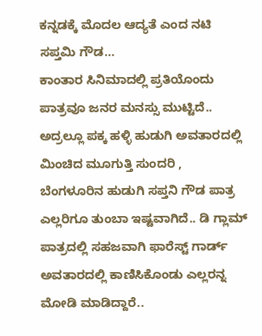ಕನ್ನಡಕ್ಕೆ ಮೊದಲ ಆದ್ಯತೆ ಎಂದ ನಟಿ ಸಪ್ತಮಿ ಗೌಡ…
ಕಾಂತಾರ ಸಿನಿಮಾದಲ್ಲಿ ಪ್ರತಿಯೊಂದು ಪಾತ್ರವೂ ಜನರ ಮನಸ್ಸು ಮುಟ್ಟಿದೆ.. ಅದ್ರಲ್ಲೂ ಪಕ್ಕ ಹಳ್ಳಿ ಹುಡುಗಿ ಅವತಾರದಲ್ಲಿ ಮಿಂಚಿದ ಮೂಗುತ್ತಿ ಸುಂದರಿ , ಬೆಂಗಳೂರಿನ ಹುಡುಗಿ ಸಪ್ತನಿ ಗೌಡ ಪಾತ್ರ ಎಲ್ಲರಿಗೂ ತುಂಬಾ ಇಷ್ಟವಾಗಿದೆ.. ಡಿ ಗ್ಲಾಮ್ ಪಾತ್ರದಲ್ಲಿ ಸಹಜವಾಗಿ ಫಾರೆಸ್ಟ್ ಗಾರ್ಡ್ ಅವತಾರದಲ್ಲಿ ಕಾಣಿಸಿಕೊಂಡು ಎಲ್ಲರನ್ನ ಮೋಡಿ ಮಾಡಿದ್ದಾರೆ..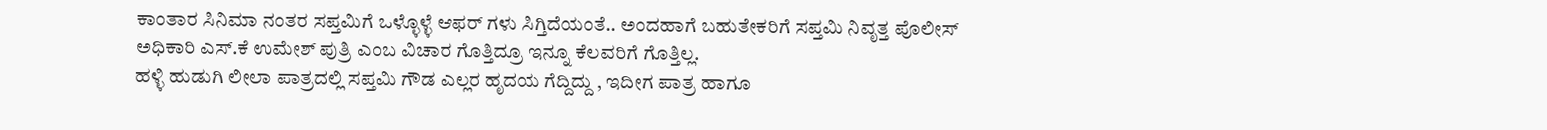ಕಾಂತಾರ ಸಿನಿಮಾ ನಂತರ ಸಪ್ತಮಿಗೆ ಒಳ್ಳೊಳ್ಳೆ ಆಫರ್ ಗಳು ಸಿಗ್ತಿದೆಯಂತೆ.. ಅಂದಹಾಗೆ ಬಹುತೇಕರಿಗೆ ಸಪ್ತಮಿ ನಿವೃತ್ತ ಪೊಲೀಸ್ ಅಧಿಕಾರಿ ಎಸ್.ಕೆ ಉಮೇಶ್ ಪುತ್ರಿ ಎಂಬ ವಿಚಾರ ಗೊತ್ತಿದ್ರೂ ಇನ್ನೂ ಕೆಲವರಿಗೆ ಗೊತ್ತಿಲ್ಲ.
ಹಳ್ಳಿ ಹುಡುಗಿ ಲೀಲಾ ಪಾತ್ರದಲ್ಲಿ ಸಪ್ತಮಿ ಗೌಡ ಎಲ್ಲರ ಹೃದಯ ಗೆದ್ದಿದ್ದು , ಇದೀಗ ಪಾತ್ರ ಹಾಗೂ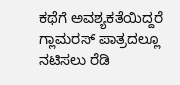ಕಥೆಗೆ ಅವಶ್ಯಕತೆಯಿದ್ದರೆ ಗ್ಲಾಮರಸ್ ಪಾತ್ರದಲ್ಲೂ ನಟಿಸಲು ರೆಡಿ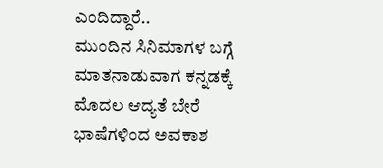ಎಂದಿದ್ದಾರೆ..
ಮುಂದಿನ ಸಿನಿಮಾಗಳ ಬಗ್ಗೆ ಮಾತನಾಡುವಾಗ ಕನ್ನಡಕ್ಕೆ ಮೊದಲ ಆದ್ಯತೆ ಬೇರೆ ಭಾಷೆಗಳಿಂದ ಅವಕಾಶ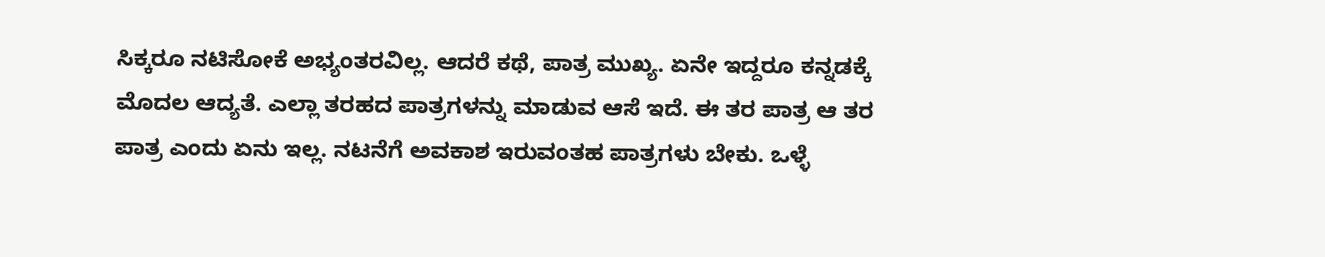ಸಿಕ್ಕರೂ ನಟಿಸೋಕೆ ಅಭ್ಯಂತರವಿಲ್ಲ. ಆದರೆ ಕಥೆ, ಪಾತ್ರ ಮುಖ್ಯ. ಏನೇ ಇದ್ದರೂ ಕನ್ನಡಕ್ಕೆ ಮೊದಲ ಆದ್ಯತೆ. ಎಲ್ಲಾ ತರಹದ ಪಾತ್ರಗಳನ್ನು ಮಾಡುವ ಆಸೆ ಇದೆ. ಈ ತರ ಪಾತ್ರ ಆ ತರ ಪಾತ್ರ ಎಂದು ಏನು ಇಲ್ಲ. ನಟನೆಗೆ ಅವಕಾಶ ಇರುವಂತಹ ಪಾತ್ರಗಳು ಬೇಕು. ಒಳ್ಳೆ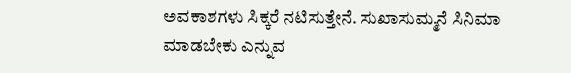ಅವಕಾಶಗಳು ಸಿಕ್ಕರೆ ನಟಿಸುತ್ತೇನೆ. ಸುಖಾಸುಮ್ಮನೆ ಸಿನಿಮಾ ಮಾಡಬೇಕು ಎನ್ನುವ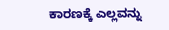ಕಾರಣಕ್ಕೆ ಎಲ್ಲವನ್ನು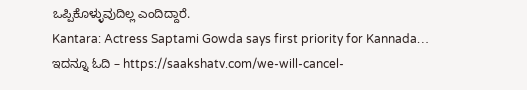ಒಪ್ಪಿಕೊಳ್ಳುವುದಿಲ್ಲ ಎಂದಿದ್ದಾರೆ.
Kantara: Actress Saptami Gowda says first priority for Kannada…
ಇದನ್ನೂ ಓದಿ – https://saakshatv.com/we-will-cancel-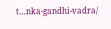t…nka-gandhi-vadra/